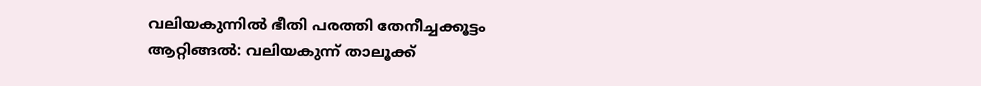വലിയകുന്നിൽ ഭീതി പരത്തി തേനീച്ചക്കൂട്ടം
ആറ്റിങ്ങൽ: വലിയകുന്ന് താലൂക്ക്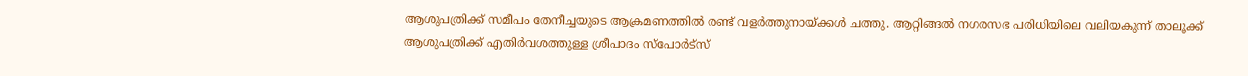ആശുപത്രിക്ക് സമീപം തേനീച്ചയുടെ ആക്രമണത്തിൽ രണ്ട് വളർത്തുനായ്ക്കൾ ചത്തു. ആറ്റിങ്ങൽ നഗരസഭ പരിധിയിലെ വലിയകുന്ന് താലൂക്ക് ആശുപത്രിക്ക് എതിർവശത്തുള്ള ശ്രീപാദം സ്പോർട്സ്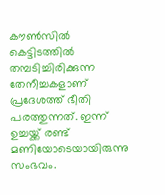കൗൺസിൽ കെട്ടിടത്തിൽ തമ്പടിച്ചിരിക്കുന്ന തേനീച്ചകളാണ് പ്രദേശത്ത് ഭീതി പരത്തുന്നത്. ഇന്ന് ഉച്ചയ്ക്ക് രണ്ട് മണിയോടെയായിരുന്നു സംഭവം.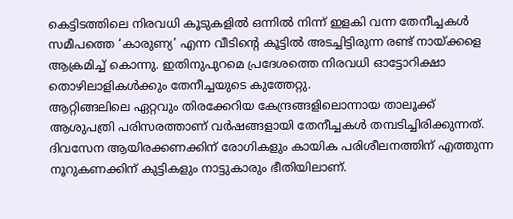കെട്ടിടത്തിലെ നിരവധി കൂടുകളിൽ ഒന്നിൽ നിന്ന് ഇളകി വന്ന തേനീച്ചകൾ സമീപത്തെ ‘കാരുണ്യ’ എന്ന വീടിന്റെ കൂട്ടിൽ അടച്ചിട്ടിരുന്ന രണ്ട് നായ്ക്കളെ ആക്രമിച്ച് കൊന്നു. ഇതിനുപുറമെ പ്രദേശത്തെ നിരവധി ഓട്ടോറിക്ഷാ തൊഴിലാളികൾക്കും തേനീച്ചയുടെ കുത്തേറ്റു.
ആറ്റിങ്ങലിലെ ഏറ്റവും തിരക്കേറിയ കേന്ദ്രങ്ങളിലൊന്നായ താലൂക്ക് ആശുപത്രി പരിസരത്താണ് വർഷങ്ങളായി തേനീച്ചകൾ തമ്പടിച്ചിരിക്കുന്നത്. ദിവസേന ആയിരക്കണക്കിന് രോഗികളും കായിക പരിശീലനത്തിന് എത്തുന്ന നൂറുകണക്കിന് കുട്ടികളും നാട്ടുകാരും ഭീതിയിലാണ്.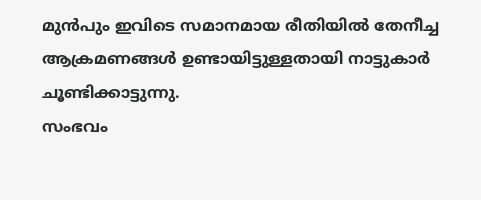മുൻപും ഇവിടെ സമാനമായ രീതിയിൽ തേനീച്ച ആക്രമണങ്ങൾ ഉണ്ടായിട്ടുള്ളതായി നാട്ടുകാർ ചൂണ്ടിക്കാട്ടുന്നു.
സംഭവം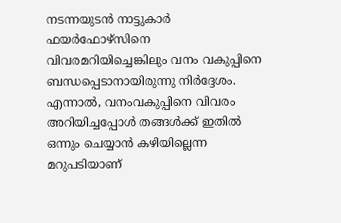നടന്നയുടൻ നാട്ടുകാർ ഫയർഫോഴ്സിനെ വിവരമറിയിച്ചെങ്കിലും വനം വകുപ്പിനെ ബന്ധപ്പെടാനായിരുന്നു നിർദ്ദേശം. എന്നാൽ, വനംവകുപ്പിനെ വിവരം അറിയിച്ചപ്പോൾ തങ്ങൾക്ക് ഇതിൽ ഒന്നും ചെയ്യാൻ കഴിയില്ലെന്ന മറുപടിയാണ്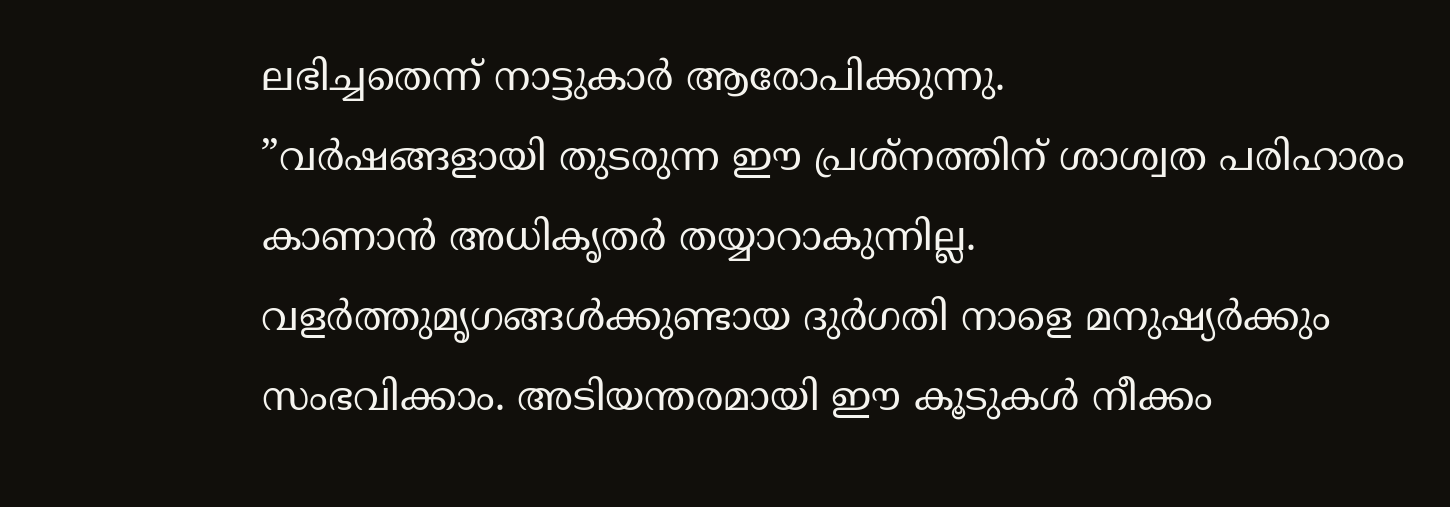ലഭിച്ചതെന്ന് നാട്ടുകാർ ആരോപിക്കുന്നു.
”വർഷങ്ങളായി തുടരുന്ന ഈ പ്രശ്നത്തിന് ശാശ്വത പരിഹാരം കാണാൻ അധികൃതർ തയ്യാറാകുന്നില്ല. വളർത്തുമൃഗങ്ങൾക്കുണ്ടായ ദുർഗതി നാളെ മനുഷ്യർക്കും സംഭവിക്കാം. അടിയന്തരമായി ഈ കൂടുകൾ നീക്കം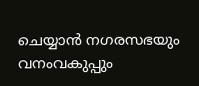ചെയ്യാൻ നഗരസഭയും വനംവകുപ്പും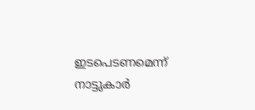ഇടപെടണമെന്ന് നാട്ടുകാർ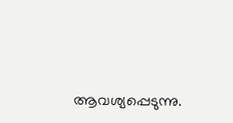ആവശ്യപ്പെടുന്നു.